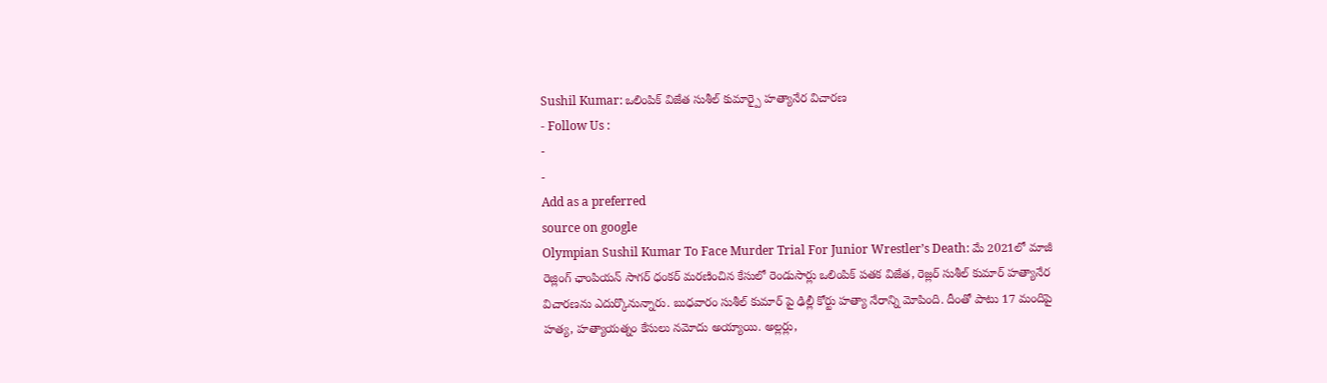Sushil Kumar: ఒలింపిక్ విజేత సుశీల్ కుమార్పై హత్యానేర విచారణ
- Follow Us :
-
-
Add as a preferred
source on google
Olympian Sushil Kumar To Face Murder Trial For Junior Wrestler’s Death: మే 2021లో మాజీ రెజ్లింగ్ ఛాంపియన్ సాగర్ ధంకర్ మరణించిన కేసులో రెండుసార్లు ఒలింపిక్ పతక విజేత, రెజ్లర్ సుశీల్ కుమార్ హత్యానేర విచారణను ఎదుర్కొనున్నారు. బుధవారం సుశీల్ కుమార్ పై ఢిల్లీ కోర్టు హత్యా నేరాన్ని మోపింది. దీంతో పాటు 17 మందిపై హత్య, హత్యాయత్నం కేసులు నమోదు అయ్యాయి. అల్లర్లు,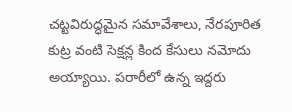చట్టవిరుద్ధమైన సమావేశాలు, నేరపూరిత కుట్ర వంటి సెక్షన్ల కింద కేసులు నమోదు అయ్యాయి. పరారీలో ఉన్న ఇద్దరు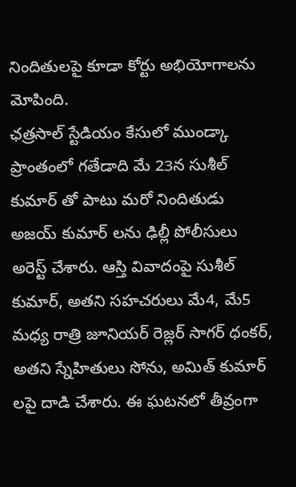నిందితులపై కూడా కోర్టు అభియోగాలను మోపింది.
ఛత్రసాల్ స్టేడియం కేసులో ముండ్కా ప్రాంతంలో గతేడాది మే 23న సుశీల్ కుమార్ తో పాటు మరో నిందితుడు అజయ్ కుమార్ లను ఢిల్లీ పోలీసులు అరెస్ట్ చేశారు. ఆస్తి వివాదంపై సుశీల్ కుమార్, అతని సహచరులు మే4, మే5 మధ్య రాత్రి జూనియర్ రెజ్లర్ సాగర్ ధంకర్, అతని స్నేహితులు సోను, అమిత్ కుమార్ లపై దాడి చేశారు. ఈ ఘటనలో తీవ్రంగా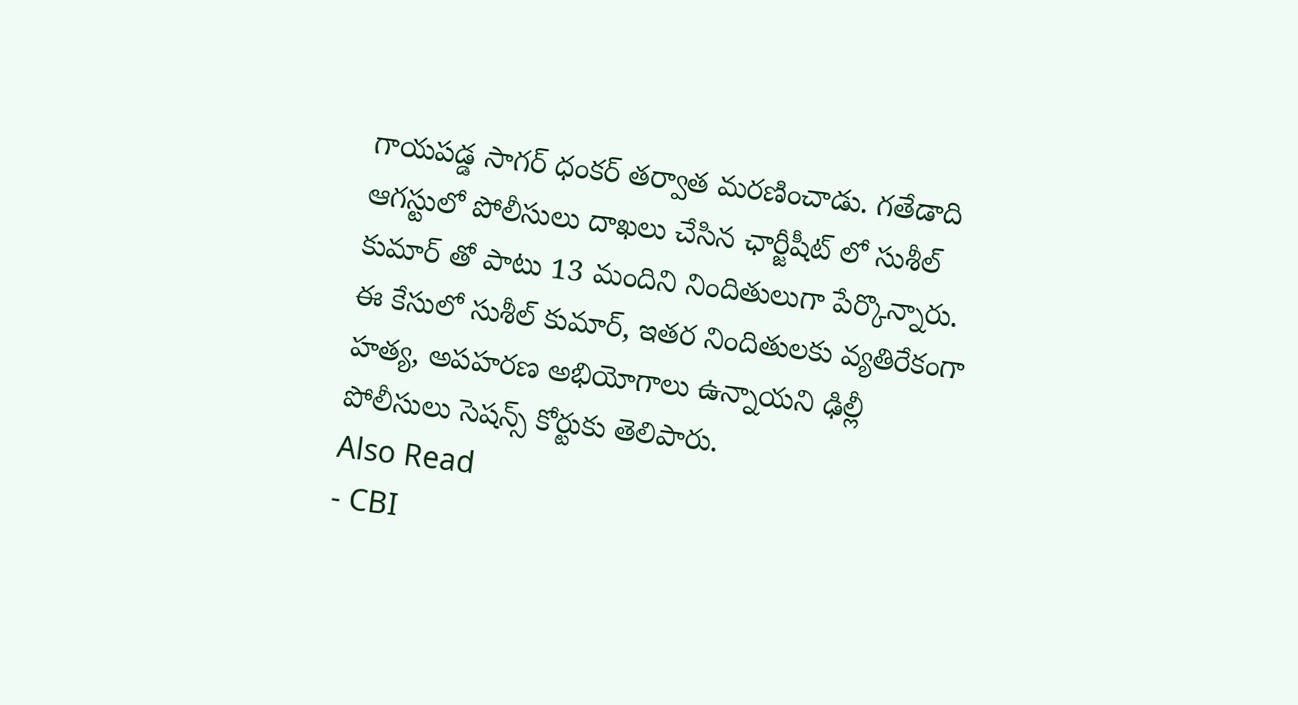గాయపడ్డ సాగర్ ధంకర్ తర్వాత మరణించాడు. గతేడాది ఆగస్టులో పోలీసులు దాఖలు చేసిన ఛార్జీషీట్ లో సుశీల్ కుమార్ తో పాటు 13 మందిని నిందితులుగా పేర్కొన్నారు. ఈ కేసులో సుశీల్ కుమార్, ఇతర నిందితులకు వ్యతిరేకంగా హత్య, అపహరణ అభియోగాలు ఉన్నాయని ఢిల్లీ పోలీసులు సెషన్స్ కోర్టుకు తెలిపారు.
Also Read
- CBI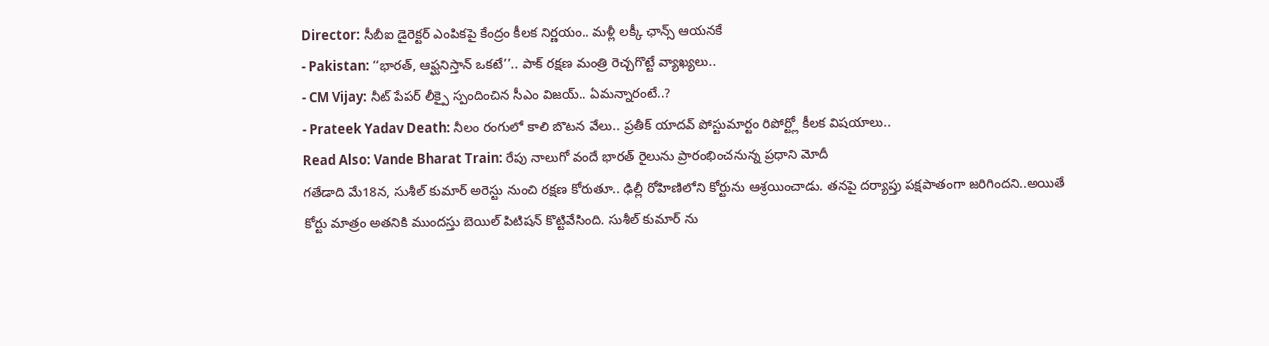Director: సీబీఐ డైరెక్టర్ ఎంపికపై కేంద్రం కీలక నిర్ణయం.. మళ్లీ లక్కీ ఛాన్స్ ఆయనకే
- Pakistan: ‘‘భారత్, ఆఫ్ఘనిస్తాన్ ఒకటే’’.. పాక్ రక్షణ మంత్రి రెచ్చగొట్టే వ్యాఖ్యలు..
- CM Vijay: నీట్ పేపర్ లీక్పై స్పందించిన సీఎం విజయ్.. ఏమన్నారంటే..?
- Prateek Yadav Death: నీలం రంగులో కాలి బొటన వేలు.. ప్రతీక్ యాదవ్ పోస్టుమార్టం రిపోర్ట్లో కీలక విషయాలు..
Read Also: Vande Bharat Train: రేపు నాలుగో వందే భారత్ రైలును ప్రారంభించనున్న ప్రధాని మోదీ
గతేడాది మే18న, సుశీల్ కుమార్ అరెస్టు నుంచి రక్షణ కోరుతూ.. ఢిల్లీ రోహిణిలోని కోర్టును ఆశ్రయించాడు. తనపై దర్యాప్తు పక్షపాతంగా జరిగిందని..అయితే కోర్టు మాత్రం అతనికి ముందస్తు బెయిల్ పిటిషన్ కొట్టివేసింది. సుశీల్ కుమార్ ను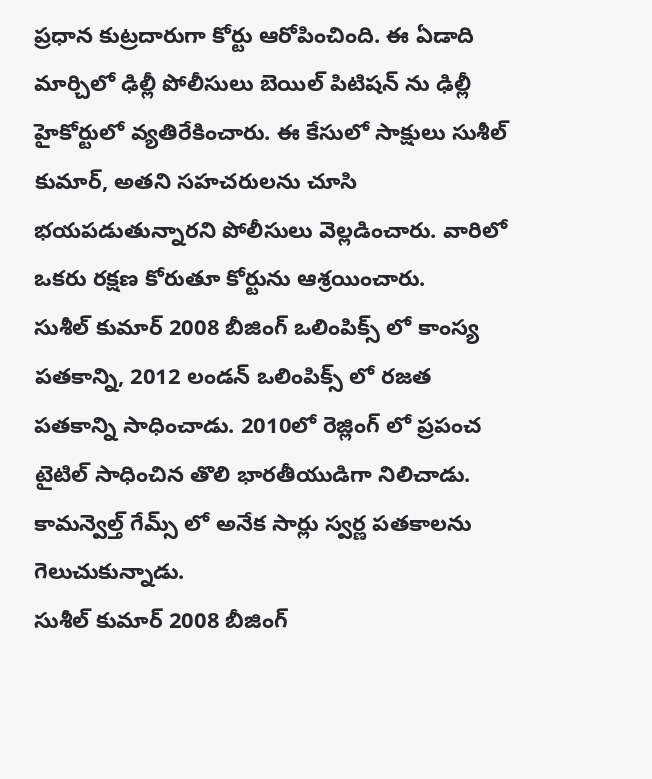ప్రధాన కుట్రదారుగా కోర్టు ఆరోపించింది. ఈ ఏడాది మార్చిలో ఢిల్లీ పోలీసులు బెయిల్ పిటిషన్ ను ఢిల్లీ హైకోర్టులో వ్యతిరేకించారు. ఈ కేసులో సాక్షులు సుశీల్ కుమార్, అతని సహచరులను చూసి భయపడుతున్నారని పోలీసులు వెల్లడించారు. వారిలో ఒకరు రక్షణ కోరుతూ కోర్టును ఆశ్రయించారు.
సుశీల్ కుమార్ 2008 బీజింగ్ ఒలింపిక్స్ లో కాంస్య పతకాన్ని, 2012 లండన్ ఒలింపిక్స్ లో రజత పతకాన్ని సాధించాడు. 2010లో రెజ్లింగ్ లో ప్రపంచ టైటిల్ సాధించిన తొలి భారతీయుడిగా నిలిచాడు. కామన్వెల్త్ గేమ్స్ లో అనేక సార్లు స్వర్ణ పతకాలను గెలుచుకున్నాడు.
సుశీల్ కుమార్ 2008 బీజింగ్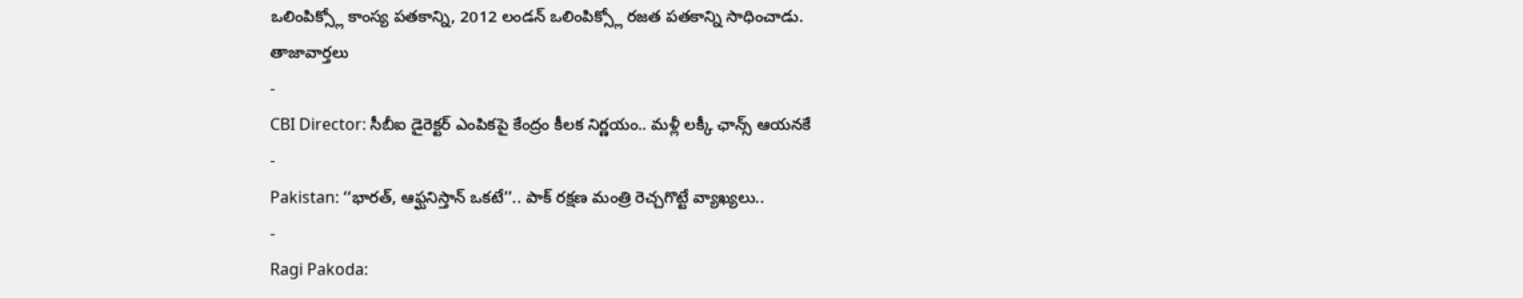ఒలింపిక్స్లో కాంస్య పతకాన్ని, 2012 లండన్ ఒలింపిక్స్లో రజత పతకాన్ని సాధించాడు.
తాజావార్తలు
-
CBI Director: సీబీఐ డైరెక్టర్ ఎంపికపై కేంద్రం కీలక నిర్ణయం.. మళ్లీ లక్కీ ఛాన్స్ ఆయనకే
-
Pakistan: ‘‘భారత్, ఆఫ్ఘనిస్తాన్ ఒకటే’’.. పాక్ రక్షణ మంత్రి రెచ్చగొట్టే వ్యాఖ్యలు..
-
Ragi Pakoda: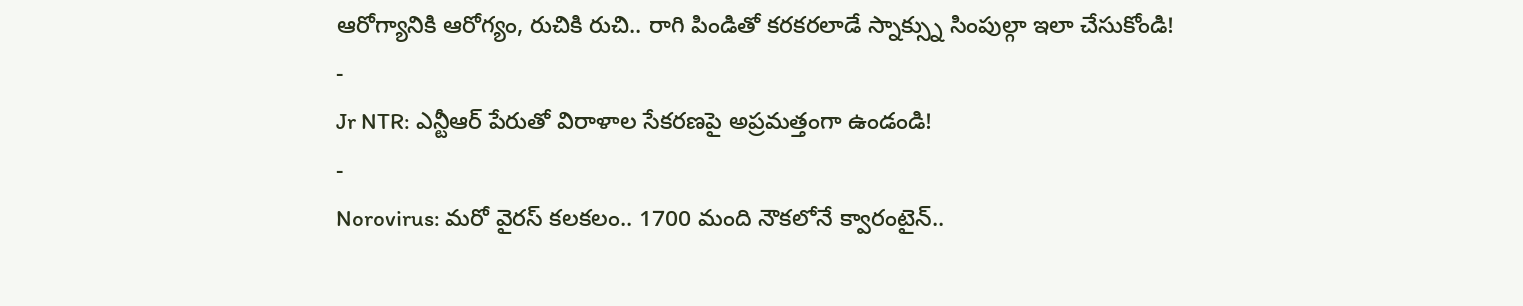ఆరోగ్యానికి ఆరోగ్యం, రుచికి రుచి.. రాగి పిండితో కరకరలాడే స్నాక్స్ను సింపుల్గా ఇలా చేసుకోండి!
-
Jr NTR: ఎన్టీఆర్ పేరుతో విరాళాల సేకరణపై అప్రమత్తంగా ఉండండి!
-
Norovirus: మరో వైరస్ కలకలం.. 1700 మంది నౌకలోనే క్వారంటైన్..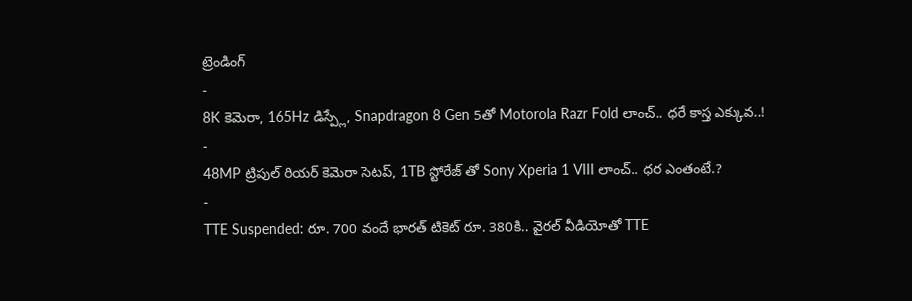ట్రెండింగ్
-
8K కెమెరా, 165Hz డిస్ప్లే, Snapdragon 8 Gen 5తో Motorola Razr Fold లాంచ్.. ధరే కాస్త ఎక్కువ..!
-
48MP ట్రిపుల్ రియర్ కెమెరా సెటప్, 1TB స్టోరేజ్ తో Sony Xperia 1 VIII లాంచ్.. ధర ఎంతంటే.?
-
TTE Suspended: రూ. 700 వందే భారత్ టికెట్ రూ. 380కి.. వైరల్ వీడియోతో TTE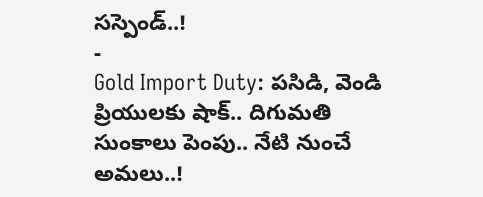సస్పెండ్..!
-
Gold Import Duty: పసిడి, వెండి ప్రియులకు షాక్.. దిగుమతి సుంకాలు పెంపు.. నేటి నుంచే అమలు..!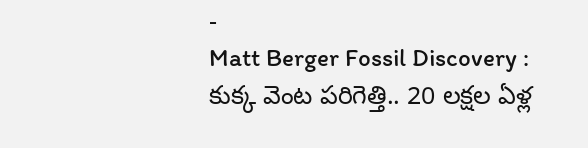-
Matt Berger Fossil Discovery : కుక్క వెంట పరిగెత్తి.. 20 లక్షల ఏళ్ల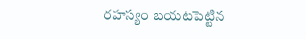రహస్యం బయటపెట్టిన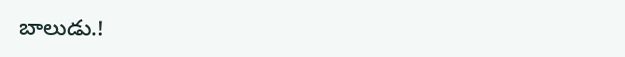బాలుడు.!